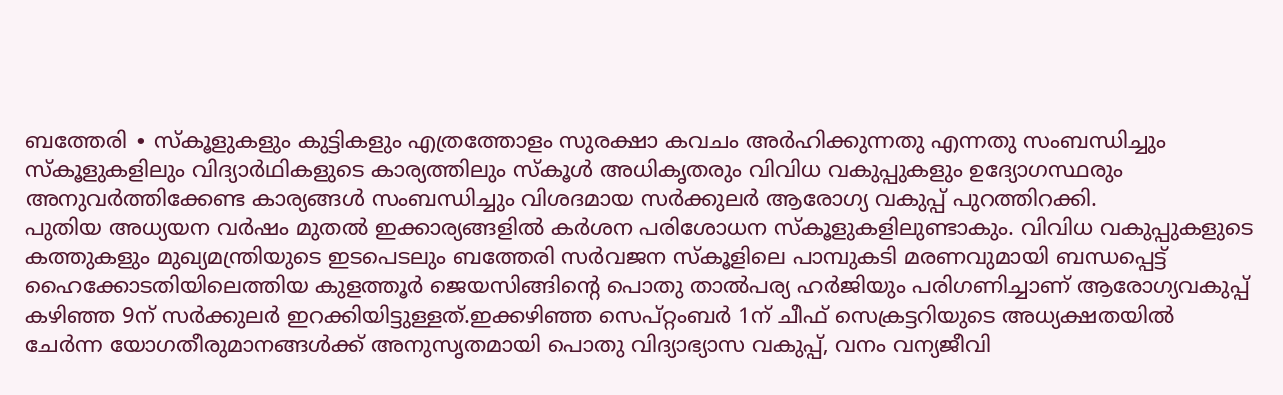ബത്തേരി ∙ സ്കൂളുകളും കുട്ടികളും എത്രത്തോളം സുരക്ഷാ കവചം അർഹിക്കുന്നതു എന്നതു സംബന്ധിച്ചും സ്കൂളുകളിലും വിദ്യാർഥികളുടെ കാര്യത്തിലും സ്കൂൾ അധികൃതരും വിവിധ വകുപ്പുകളും ഉദ്യോഗസ്ഥരും അനുവർത്തിക്കേണ്ട കാര്യങ്ങൾ സംബന്ധിച്ചും വിശദമായ സർക്കുലർ ആരോഗ്യ വകുപ്പ് പുറത്തിറക്കി.
പുതിയ അധ്യയന വർഷം മുതൽ ഇക്കാര്യങ്ങളിൽ കർശന പരിശോധന സ്കൂളുകളിലുണ്ടാകും. വിവിധ വകുപ്പുകളുടെ കത്തുകളും മുഖ്യമന്ത്രിയുടെ ഇടപെടലും ബത്തേരി സർവജന സ്കൂളിലെ പാമ്പുകടി മരണവുമായി ബന്ധപ്പെട്ട് ഹൈക്കോടതിയിലെത്തിയ കുളത്തൂർ ജെയസിങ്ങിന്റെ പൊതു താൽപര്യ ഹർജിയും പരിഗണിച്ചാണ് ആരോഗ്യവകുപ്പ് കഴിഞ്ഞ 9ന് സർക്കുലർ ഇറക്കിയിട്ടുള്ളത്.ഇക്കഴിഞ്ഞ സെപ്റ്റംബർ 1ന് ചീഫ് സെക്രട്ടറിയുടെ അധ്യക്ഷതയിൽ ചേർന്ന യോഗതീരുമാനങ്ങൾക്ക് അനുസൃതമായി പൊതു വിദ്യാഭ്യാസ വകുപ്പ്, വനം വന്യജീവി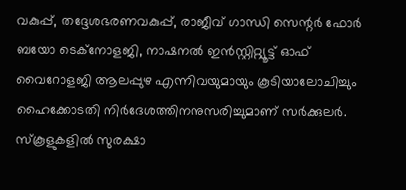വകുപ്പ്, തദ്ദേശഭരണവകുപ്പ്, രാജീവ് ഗാന്ധി സെന്റർ ഫോർ ബയോ ടെക്നോളജി, നാഷനൽ ഇൻസ്റ്റിറ്റ്യൂട്ട് ഓഫ് വൈറോളജി ആലപ്പുഴ എന്നിവയുമായും കൂടിയാലോചിച്ചും ഹൈക്കോടതി നിർദേശത്തിനനുസരിച്ചുമാണ് സർക്കുലർ.
സ്കൂളുകളിൽ സുരക്ഷാ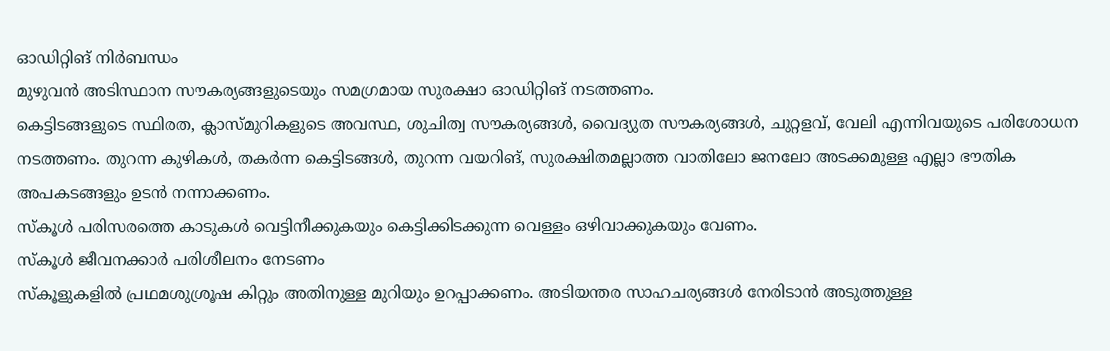ഓഡിറ്റിങ് നിർബന്ധം
മുഴുവൻ അടിസ്ഥാന സൗകര്യങ്ങളുടെയും സമഗ്രമായ സുരക്ഷാ ഓഡിറ്റിങ് നടത്തണം.
കെട്ടിടങ്ങളുടെ സ്ഥിരത, ക്ലാസ്മുറികളുടെ അവസ്ഥ, ശുചിത്വ സൗകര്യങ്ങൾ, വൈദ്യുത സൗകര്യങ്ങൾ, ചുറ്റളവ്, വേലി എന്നിവയുടെ പരിശോധന നടത്തണം. തുറന്ന കുഴികൾ, തകർന്ന കെട്ടിടങ്ങൾ, തുറന്ന വയറിങ്, സുരക്ഷിതമല്ലാത്ത വാതിലോ ജനലോ അടക്കമുള്ള എല്ലാ ഭൗതിക അപകടങ്ങളും ഉടൻ നന്നാക്കണം.
സ്കൂൾ പരിസരത്തെ കാടുകൾ വെട്ടിനീക്കുകയും കെട്ടിക്കിടക്കുന്ന വെള്ളം ഒഴിവാക്കുകയും വേണം.
സ്കൂൾ ജീവനക്കാർ പരിശീലനം നേടണം
സ്കൂളുകളിൽ പ്രഥമശുശ്രൂഷ കിറ്റും അതിനുള്ള മുറിയും ഉറപ്പാക്കണം. അടിയന്തര സാഹചര്യങ്ങൾ നേരിടാൻ അടുത്തുള്ള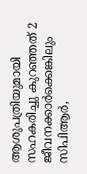ആശുപത്രിയുമായി സഹകരിച്ചു കുറഞ്ഞത് 2 ജീവനക്കാർക്കെങ്കിലും സിപിആർ,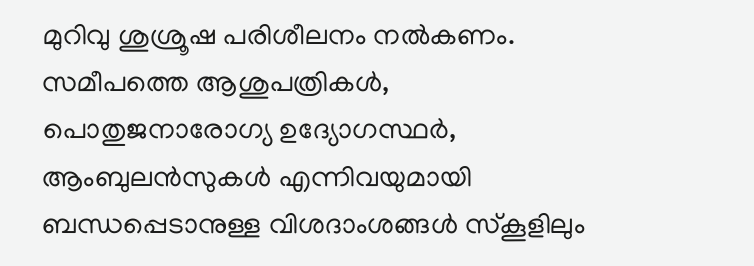മുറിവു ശുശ്രൂഷ പരിശീലനം നൽകണം.
സമീപത്തെ ആശുപത്രികൾ, പൊതുജനാരോഗ്യ ഉദ്യോഗസ്ഥർ, ആംബുലൻസുകൾ എന്നിവയുമായി ബന്ധപ്പെടാനുള്ള വിശദാംശങ്ങൾ സ്കൂളിലും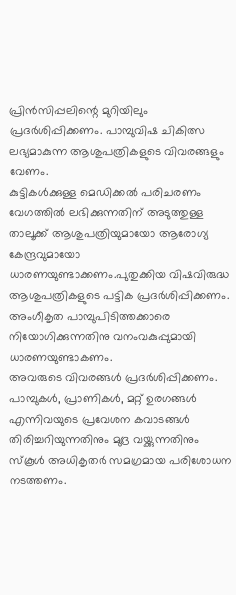പ്രിൻസിപ്പലിന്റെ മുറിയിലും പ്രദർശിപ്പിക്കണം. പാമ്പുവിഷ ചികിത്സ ലഭ്യമാകുന്ന ആശുപത്രികളുടെ വിവരങ്ങളും വേണം.
കുട്ടികൾക്കുള്ള മെഡിക്കൽ പരിചരണം വേഗത്തിൽ ലഭിക്കുന്നതിന് അടുത്തുള്ള താലൂക്ക് ആശുപത്രിയുമായോ ആരോഗ്യ കേന്ദ്രവുമായോ ധാരണയുണ്ടാക്കണം.പുതുക്കിയ വിഷവിരുദ്ധ ആശുപത്രികളുടെ പട്ടിക പ്രദർശിപ്പിക്കണം. അംഗീകൃത പാമ്പുപിടിത്തക്കാരെ നിയോഗിക്കുന്നതിനു വനംവകുപ്പുമായി ധാരണയുണ്ടാകണം.
അവരുടെ വിവരങ്ങൾ പ്രദർശിപ്പിക്കണം.
പാമ്പുകൾ, പ്രാണികൾ, മറ്റ് ഉരഗങ്ങൾ എന്നിവയുടെ പ്രവേശന കവാടങ്ങൾ തിരിച്ചറിയുന്നതിനും മുദ്ര വയ്ക്കുന്നതിനും സ്കൂൾ അധികൃതർ സമഗ്രമായ പരിശോധന നടത്തണം.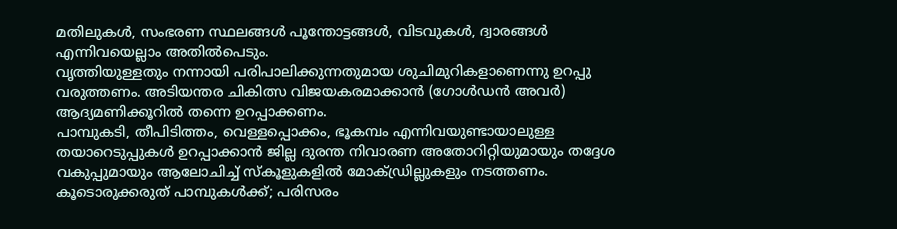മതിലുകൾ, സംഭരണ സ്ഥലങ്ങൾ പൂന്തോട്ടങ്ങൾ, വിടവുകൾ, ദ്വാരങ്ങൾ എന്നിവയെല്ലാം അതിൽപെടും.
വൃത്തിയുള്ളതും നന്നായി പരിപാലിക്കുന്നതുമായ ശുചിമുറികളാണെന്നു ഉറപ്പു വരുത്തണം. അടിയന്തര ചികിത്സ വിജയകരമാക്കാൻ (ഗോൾഡൻ അവർ) ആദ്യമണിക്കൂറിൽ തന്നെ ഉറപ്പാക്കണം.
പാമ്പുകടി, തീപിടിത്തം, വെള്ളപ്പൊക്കം, ഭൂകമ്പം എന്നിവയുണ്ടായാലുള്ള തയാറെടുപ്പുകൾ ഉറപ്പാക്കാൻ ജില്ല ദുരന്ത നിവാരണ അതോറിറ്റിയുമായും തദ്ദേശ വകുപ്പുമായും ആലോചിച്ച് സ്കൂളുകളിൽ മോക്ഡ്രില്ലുകളും നടത്തണം.
കൂടൊരുക്കരുത് പാമ്പുകൾക്ക്; പരിസരം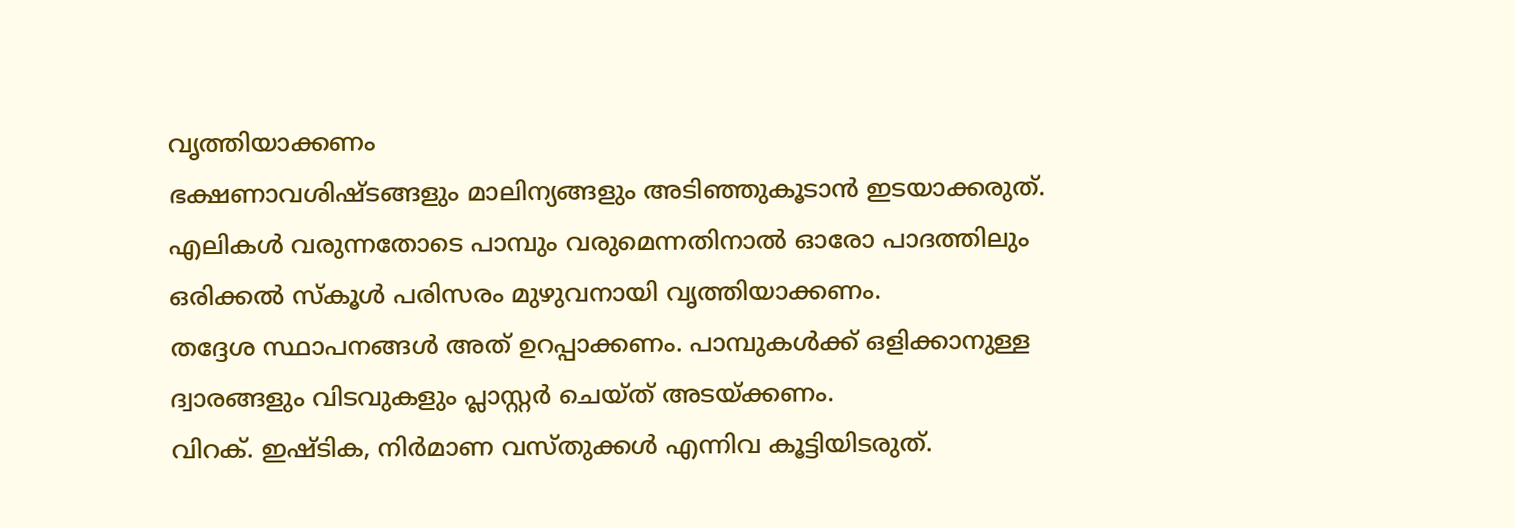വൃത്തിയാക്കണം
ഭക്ഷണാവശിഷ്ടങ്ങളും മാലിന്യങ്ങളും അടിഞ്ഞുകൂടാൻ ഇടയാക്കരുത്. എലികൾ വരുന്നതോടെ പാമ്പും വരുമെന്നതിനാൽ ഓരോ പാദത്തിലും ഒരിക്കൽ സ്കൂൾ പരിസരം മുഴുവനായി വൃത്തിയാക്കണം.
തദ്ദേശ സ്ഥാപനങ്ങൾ അത് ഉറപ്പാക്കണം. പാമ്പുകൾക്ക് ഒളിക്കാനുള്ള ദ്വാരങ്ങളും വിടവുകളും പ്ലാസ്റ്റർ ചെയ്ത് അടയ്ക്കണം.
വിറക്. ഇഷ്ടിക, നിർമാണ വസ്തുക്കൾ എന്നിവ കൂട്ടിയിടരുത്.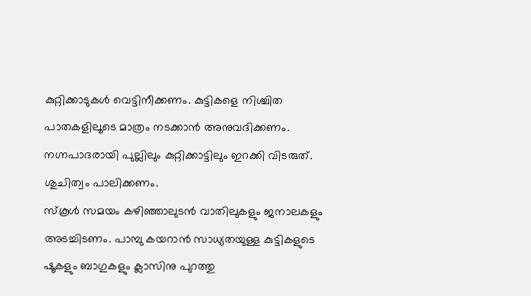കുറ്റിക്കാടുകൾ വെട്ടിനീക്കണം. കുട്ടികളെ നിശ്ചിത പാതകളിലൂടെ മാത്രം നടക്കാൻ അനുവദിക്കണം.
നഗ്നപാദരായി പുല്ലിലും കുറ്റിക്കാട്ടിലും ഇറക്കി വിടരുത്. ശുചിത്വം പാലിക്കണം.
സ്കൂൾ സമയം കഴിഞ്ഞാലുടൻ വാതിലുകളും ജനാലകളും അടച്ചിടണം. പാമ്പു കയറാൻ സാധ്യതയുള്ള കുട്ടികളുടെ ഷൂകളും ബാഗുകളും ക്ലാസിനു പുറത്തു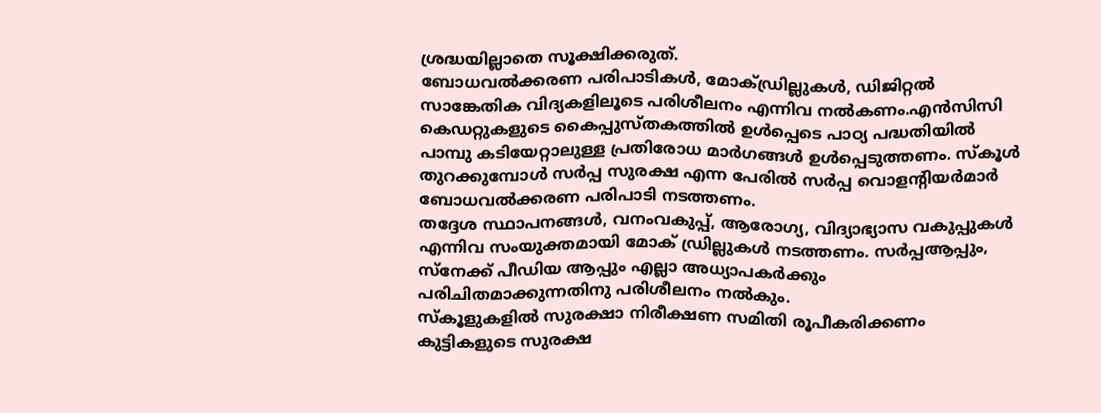ശ്രദ്ധയില്ലാതെ സൂക്ഷിക്കരുത്.
ബോധവൽക്കരണ പരിപാടികൾ, മോക്ഡ്രില്ലുകൾ, ഡിജിറ്റൽ സാങ്കേതിക വിദ്യകളിലൂടെ പരിശീലനം എന്നിവ നൽകണം.എൻസിസി കെഡറ്റുകളുടെ കൈപ്പുസ്തകത്തിൽ ഉൾപ്പെടെ പാഠ്യ പദ്ധതിയിൽ പാമ്പു കടിയേറ്റാലുള്ള പ്രതിരോധ മാർഗങ്ങൾ ഉൾപ്പെടുത്തണം. സ്കൂൾ തുറക്കുമ്പോൾ സർപ്പ സുരക്ഷ എന്ന പേരിൽ സർപ്പ വൊളന്റിയർമാർ ബോധവൽക്കരണ പരിപാടി നടത്തണം.
തദ്ദേശ സ്ഥാപനങ്ങൾ, വനംവകുപ്പ്, ആരോഗ്യ, വിദ്യാഭ്യാസ വകുപ്പുകൾ എന്നിവ സംയുക്തമായി മോക് ഡ്രില്ലുകൾ നടത്തണം. സർപ്പആപ്പും, സ്നേക്ക് പീഡിയ ആപ്പും എല്ലാ അധ്യാപകർക്കും പരിചിതമാക്കുന്നതിനു പരിശീലനം നൽകും.
സ്കൂളുകളിൽ സുരക്ഷാ നിരീക്ഷണ സമിതി രൂപീകരിക്കണം
കുട്ടികളുടെ സുരക്ഷ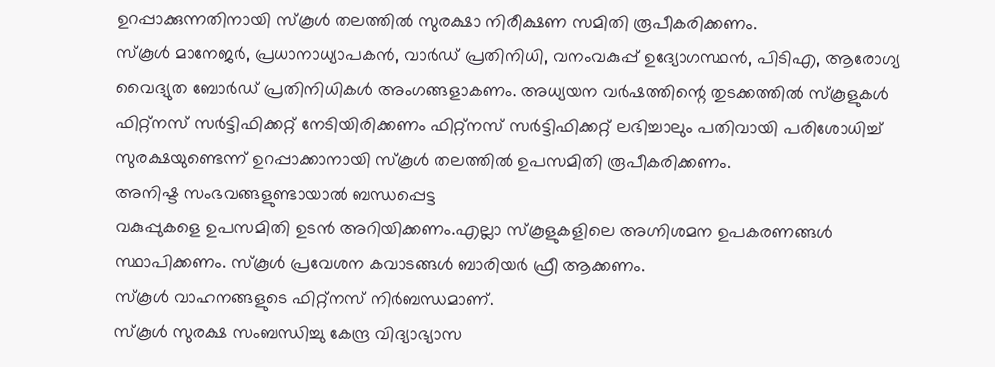ഉറപ്പാക്കുന്നതിനായി സ്കൂൾ തലത്തിൽ സുരക്ഷാ നിരീക്ഷണ സമിതി രൂപീകരിക്കണം.
സ്കൂൾ മാനേജർ, പ്രധാനാധ്യാപകൻ, വാർഡ് പ്രതിനിധി, വനംവകുപ്പ് ഉദ്യോഗസ്ഥൻ, പിടിഎ, ആരോഗ്യ വൈദ്യുത ബോർഡ് പ്രതിനിധികൾ അംഗങ്ങളാകണം. അധ്യയന വർഷത്തിന്റെ തുടക്കത്തിൽ സ്കൂളുകൾ ഫിറ്റ്നസ് സർട്ടിഫിക്കറ്റ് നേടിയിരിക്കണം ഫിറ്റ്നസ് സർട്ടിഫിക്കറ്റ് ലഭിച്ചാലും പതിവായി പരിശോധിച്ച് സുരക്ഷയുണ്ടെന്ന് ഉറപ്പാക്കാനായി സ്കൂൾ തലത്തിൽ ഉപസമിതി രൂപീകരിക്കണം.
അനിഷ്ട സംഭവങ്ങളുണ്ടായാൽ ബന്ധപ്പെട്ട
വകുപ്പുകളെ ഉപസമിതി ഉടൻ അറിയിക്കണം.എല്ലാ സ്കൂളുകളിലെ അഗ്നിശമന ഉപകരണങ്ങൾ സ്ഥാപിക്കണം. സ്കൂൾ പ്രവേശന കവാടങ്ങൾ ബാരിയർ ഫ്രീ ആക്കണം.
സ്കൂൾ വാഹനങ്ങളുടെ ഫിറ്റ്നസ് നിർബന്ധമാണ്.
സ്കൂൾ സുരക്ഷ സംബന്ധിച്ചു കേന്ദ്ര വിദ്യാഭ്യാസ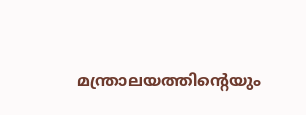മന്ത്രാലയത്തിന്റെയും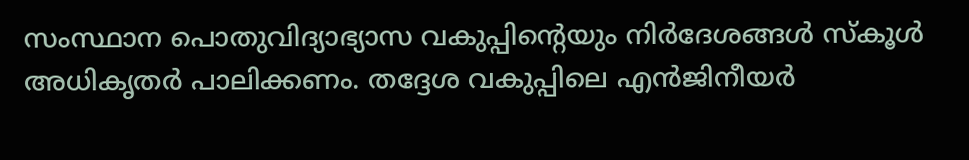സംസ്ഥാന പൊതുവിദ്യാഭ്യാസ വകുപ്പിന്റെയും നിർദേശങ്ങൾ സ്കൂൾ അധികൃതർ പാലിക്കണം. തദ്ദേശ വകുപ്പിലെ എൻജിനീയർ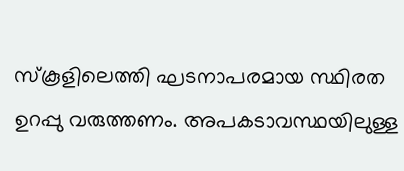സ്കൂളിലെത്തി ഘടനാപരമായ സ്ഥിരത ഉറപ്പു വരുത്തണം. അപകടാവസ്ഥയിലുള്ള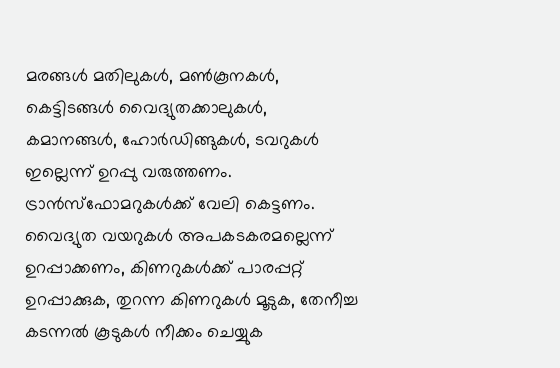മരങ്ങൾ മതിലുകൾ, മൺകൂനകൾ, കെട്ടിടങ്ങൾ വൈദ്യുതക്കാലുകൾ, കമാനങ്ങൾ, ഹോർഡിങ്ങുകൾ, ടവറുകൾ ഇല്ലെന്ന് ഉറപ്പു വരുത്തണം.
ട്രാൻസ്ഫോമറുകൾക്ക് വേലി കെട്ടണം. വൈദ്യുത വയറുകൾ അപകടകരമല്ലെന്ന് ഉറപ്പാക്കണം, കിണറുകൾക്ക് പാരപ്പറ്റ് ഉറപ്പാക്കുക, തുറന്ന കിണറുകൾ മൂടുക, തേനീച്ച കടന്നൽ കൂടുകൾ നീക്കം ചെയ്യുക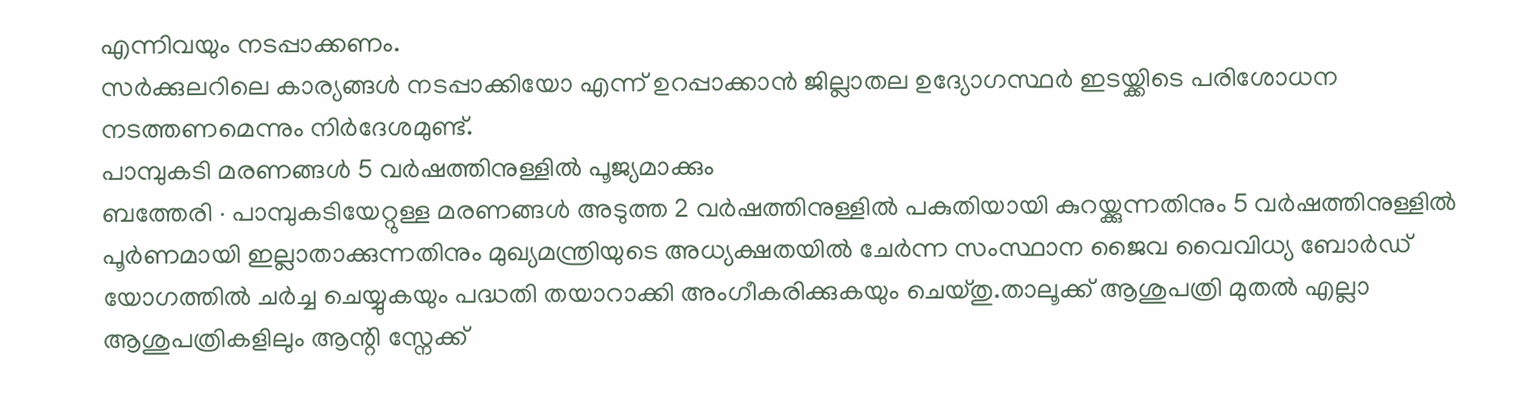എന്നിവയും നടപ്പാക്കണം.
സർക്കുലറിലെ കാര്യങ്ങൾ നടപ്പാക്കിയോ എന്ന് ഉറപ്പാക്കാൻ ജില്ലാതല ഉദ്യോഗസ്ഥർ ഇടയ്ക്കിടെ പരിശോധന നടത്തണമെന്നും നിർദേശമുണ്ട്.
പാമ്പുകടി മരണങ്ങൾ 5 വർഷത്തിനുള്ളിൽ പൂജ്യമാക്കും
ബത്തേരി ∙ പാമ്പുകടിയേറ്റുള്ള മരണങ്ങൾ അടുത്ത 2 വർഷത്തിനുള്ളിൽ പകുതിയായി കുറയ്ക്കുന്നതിനും 5 വർഷത്തിനുള്ളിൽ പൂർണമായി ഇല്ലാതാക്കുന്നതിനും മുഖ്യമന്ത്രിയുടെ അധ്യക്ഷതയിൽ ചേർന്ന സംസ്ഥാന ജൈവ വൈവിധ്യ ബോർഡ് യോഗത്തിൽ ചർച്ച ചെയ്യുകയും പദ്ധതി തയാറാക്കി അംഗീകരിക്കുകയും ചെയ്തു.താലൂക്ക് ആശുപത്രി മുതൽ എല്ലാ ആശുപത്രികളിലും ആന്റി സ്നേക്ക്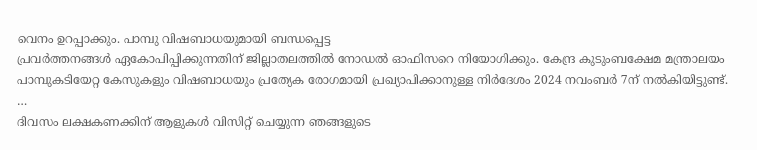വെനം ഉറപ്പാക്കും. പാമ്പു വിഷബാധയുമായി ബന്ധപ്പെട്ട
പ്രവർത്തനങ്ങൾ ഏകോപിപ്പിക്കുന്നതിന് ജില്ലാതലത്തിൽ നോഡൽ ഓഫിസറെ നിയോഗിക്കും. കേന്ദ്ര കുടുംബക്ഷേമ മന്ത്രാലയം പാമ്പുകടിയേറ്റ കേസുകളും വിഷബാധയും പ്രത്യേക രോഗമായി പ്രഖ്യാപിക്കാനുള്ള നിർദേശം 2024 നവംബർ 7ന് നൽകിയിട്ടുണ്ട്.
…
ദിവസം ലക്ഷകണക്കിന് ആളുകൾ വിസിറ്റ് ചെയ്യുന്ന ഞങ്ങളുടെ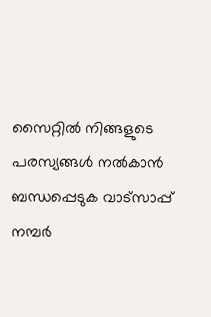സൈറ്റിൽ നിങ്ങളുടെ പരസ്യങ്ങൾ നൽകാൻ ബന്ധപ്പെടുക വാട്സാപ്പ് നമ്പർ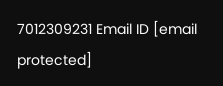7012309231 Email ID [email protected]